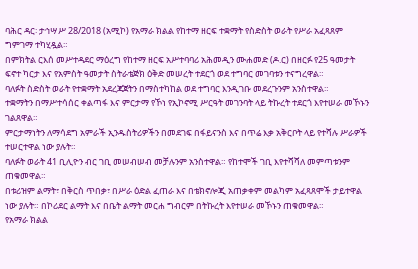ባሕር ዳር፡ ታኅሣሥ 28/2018 (አሚኮ) የአማራ ክልል የከተማ ዘርፍ ተቋማት የስድስት ወራት የሥራ አፈጻጸም ግምገማ ተካሂዷል።
በምክትል ርእሰ መሥተዳደር ማዕረግ የከተማ ዘርፍ አሥተባባሪ አሕመዲን ሙሐመድ (ዶ.ር) በዘርፉ የ25 ዓመታት ፍኖተ ካርታ እና የአምስት ዓመታት ስትራቴጅክ ዕቅድ መሠረት ተደርጎ ወደ ተግባር መገባቱን ተናግረዋል።
ባለፉት ስድስት ወራት የተቋማት አደረጃጀትን በማስተካከል ወደ ተግባር እንዲገቡ መደረጉንም አንስተዋል።
ተቋማትን በማሥተሳሰር ቀልጣፋ እና ምርታማ የኾነ የኢኮኖሚ ሥርዓት መገንባት ላይ ትኩረት ተደርጎ እየተሠራ መኾኑን ገልጸዋል።
ምርታማነትን ለማሳደግ አምራች ኢንዱስትሪዎችን በመደገፍ በፋይናንስ እና በጥሬ እቃ አቅርቦት ላይ የተሻሉ ሥራዎች ተሠርተዋል ነው ያሉት።
ባለፉት ወራት 41 ቢሊዮን ብር ገቢ መሠብሠብ መቻሉንም አንስተዋል። የከተሞች ገቢ እየተሻሻለ መምጣቱንም ጠቁመዋል።
በቱሪዝም ልማት፣ በቅርስ ጥበቃ፣ በሥራ ዕድል ፈጠራ እና በቴክኖሎጂ አጠቃቀም መልካም አፈጻጸሞች ታይተዋል ነው ያሉት። በኮሪደር ልማት እና በቤት ልማት መርሐ ግብርም በትኩረት እየተሠራ መኾኑን ጠቁመዋል።
የአማራ ክልል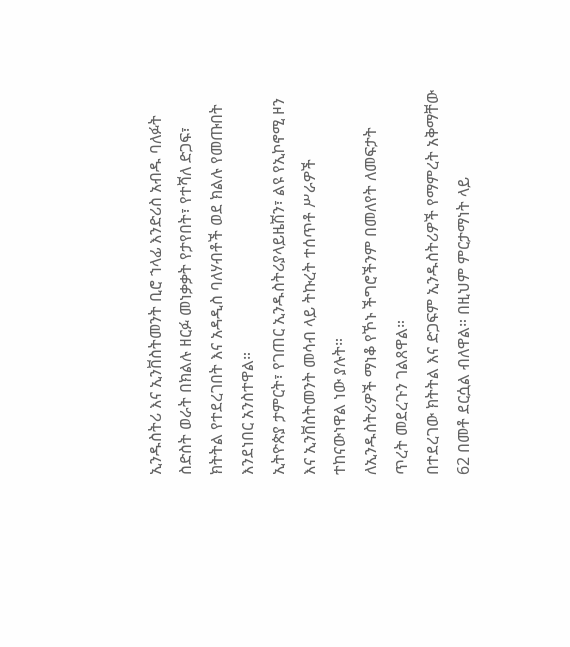ኢንዱስትሪ እና ኢንቨስትመንት ቢሮ ኀላፊ እንድሪስ አብዱ ባለፉት ስድስት ወራት በክልሉ ዘርፉ መነቃቃት የታየበት፣ የተሻለ ድጋፍ፣ ክትትል የተደረገበት እና አዳዲስ ባለሃብቶች ወደ ክልሉ የመጡበት እንደነበር አንስተዋል።
ኢትዮጵያ ታምርት፣ የገጠር ኢንዱስትሪያላይዜሽን፣ ልዩ የኢኮኖሚ ዞን እና ኢንቨስትመንት መሳብ ላይ ትኩረት ተሰጥቶ ሥራዎች ተከናውነዋል ነው ያሉት።
ለኢንዱስትሪዎች ማነቆ የኾኑ ችግሮችንም በመለየት ለመፍታት ጥረት መደረጉን ገልጸዋል።
በተደረገው ክትትል እና ድጋፍም ኢንዱስትሪዎች የማምረት አቅማቸው 62 በመቶ ደርሷል ብለዋል። በዚህም ምርታማነት ላይ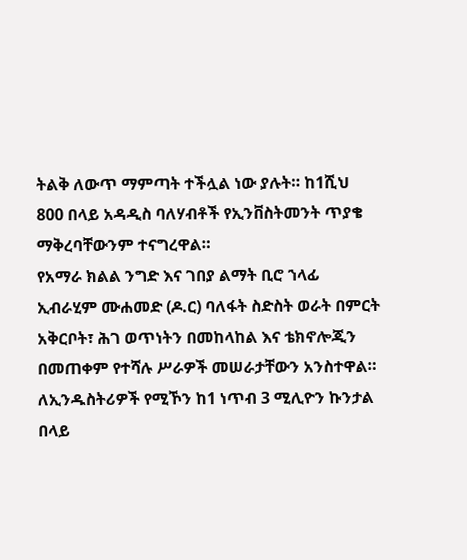ትልቅ ለውጥ ማምጣት ተችሏል ነው ያሉት። ከ1ሺህ 800 በላይ አዳዲስ ባለሃብቶች የኢንቨስትመንት ጥያቄ ማቅረባቸውንም ተናግረዋል።
የአማራ ክልል ንግድ እና ገበያ ልማት ቢሮ ኀላፊ ኢብራሂም ሙሐመድ (ዶ.ር) ባለፋት ስድስት ወራት በምርት አቅርቦት፣ ሕገ ወጥነትን በመከላከል እና ቴክኖሎጂን በመጠቀም የተሻሉ ሥራዎች መሠራታቸውን አንስተዋል።
ለኢንዱስትሪዎች የሚኾን ከ1 ነጥብ 3 ሚሊዮን ኩንታል በላይ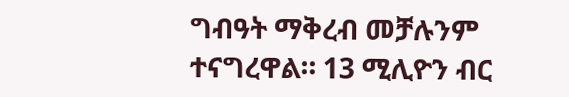ግብዓት ማቅረብ መቻሉንም ተናግረዋል። 13 ሚሊዮን ብር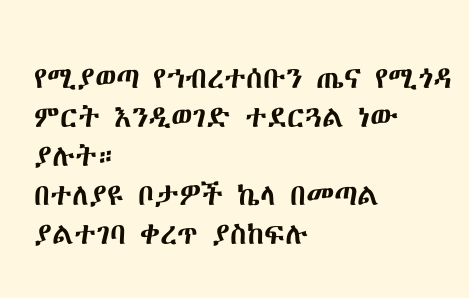የሚያወጣ የኀብረተሰቡን ጤና የሚጎዳ ምርት እንዲወገድ ተደርጓል ነው ያሉት።
በተለያዩ ቦታዎች ኬላ በመጣል ያልተገባ ቀረጥ ያስከፍሉ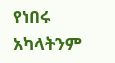የነበሩ አካላትንም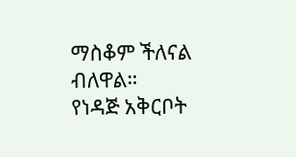ማስቆም ችለናል ብለዋል።
የነዳጅ አቅርቦት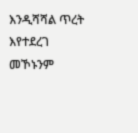እንዲሻሻል ጥረት እየተደረገ መኾኑንም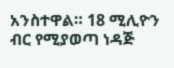አንስተዋል። 18 ሚሊዮን ብር የሚያወጣ ነዳጅ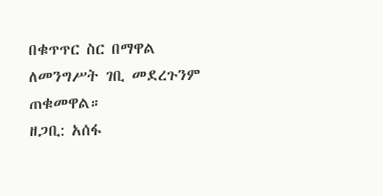በቁጥጥር ስር በማዋል ለመንግሥት ገቢ መደረጉንም ጠቁመዋል።
ዘጋቢ: አሰፋ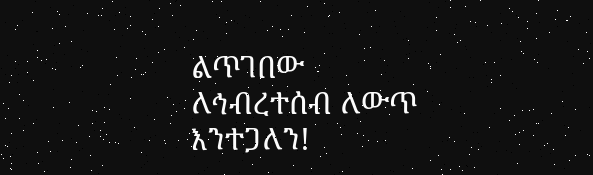ልጥገበው
ለኅብረተሰብ ለውጥ እንተጋለን!